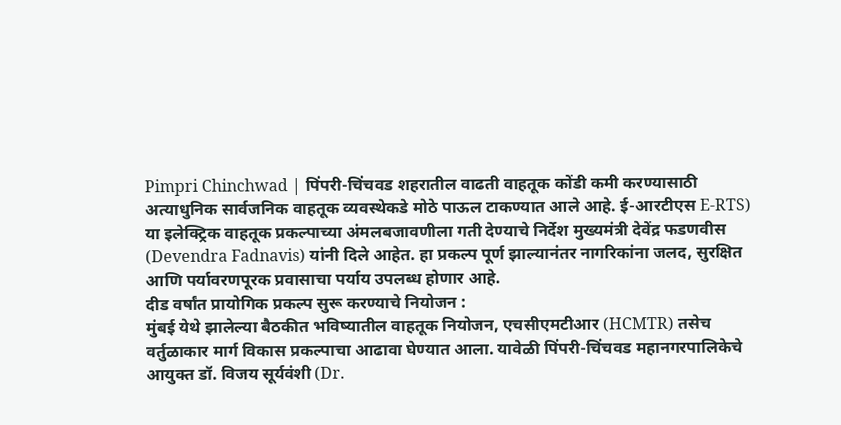Pimpri Chinchwad | पिंपरी-चिंचवड शहरातील वाढती वाहतूक कोंडी कमी करण्यासाठी अत्याधुनिक सार्वजनिक वाहतूक व्यवस्थेकडे मोठे पाऊल टाकण्यात आले आहे. ई-आरटीएस E-RTS) या इलेक्ट्रिक वाहतूक प्रकल्पाच्या अंमलबजावणीला गती देण्याचे निर्देश मुख्यमंत्री देवेंद्र फडणवीस (Devendra Fadnavis) यांनी दिले आहेत. हा प्रकल्प पूर्ण झाल्यानंतर नागरिकांना जलद, सुरक्षित आणि पर्यावरणपूरक प्रवासाचा पर्याय उपलब्ध होणार आहे.
दीड वर्षांत प्रायोगिक प्रकल्प सुरू करण्याचे नियोजन :
मुंबई येथे झालेल्या बैठकीत भविष्यातील वाहतूक नियोजन, एचसीएमटीआर (HCMTR) तसेच वर्तुळाकार मार्ग विकास प्रकल्पाचा आढावा घेण्यात आला. यावेळी पिंपरी-चिंचवड महानगरपालिकेचे आयुक्त डॉ. विजय सूर्यवंशी (Dr.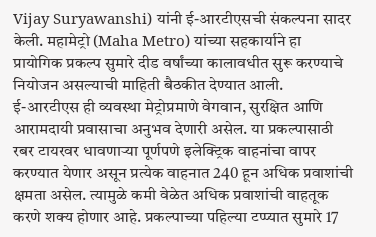Vijay Suryawanshi) यांनी ई-आरटीएसची संकल्पना सादर केली. महामेट्रो (Maha Metro) यांच्या सहकार्याने हा प्रायोगिक प्रकल्प सुमारे दीड वर्षांच्या कालावधीत सुरू करण्याचे नियोजन असल्याची माहिती बैठकीत देण्यात आली.
ई-आरटीएस ही व्यवस्था मेट्रोप्रमाणे वेगवान, सुरक्षित आणि आरामदायी प्रवासाचा अनुभव देणारी असेल. या प्रकल्पासाठी रबर टायरवर धावणाऱ्या पूर्णपणे इलेक्ट्रिक वाहनांचा वापर करण्यात येणार असून प्रत्येक वाहनात 240 हून अधिक प्रवाशांची क्षमता असेल. त्यामुळे कमी वेळेत अधिक प्रवाशांची वाहतूक करणे शक्य होणार आहे. प्रकल्पाच्या पहिल्या टप्प्यात सुमारे 17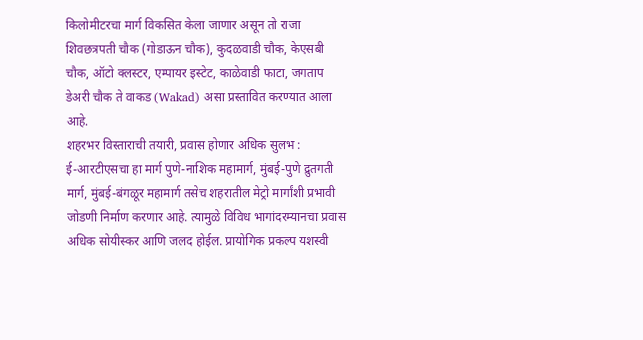किलोमीटरचा मार्ग विकसित केला जाणार असून तो राजा शिवछत्रपती चौक (गोडाऊन चौक), कुदळवाडी चौक, केएसबी चौक, ऑटो क्लस्टर, एम्पायर इस्टेट, काळेवाडी फाटा, जगताप डेअरी चौक ते वाकड (Wakad) असा प्रस्तावित करण्यात आला आहे.
शहरभर विस्ताराची तयारी, प्रवास होणार अधिक सुलभ :
ई-आरटीएसचा हा मार्ग पुणे-नाशिक महामार्ग, मुंबई-पुणे द्रुतगती मार्ग, मुंबई-बंगळूर महामार्ग तसेच शहरातील मेट्रो मार्गांशी प्रभावी जोडणी निर्माण करणार आहे. त्यामुळे विविध भागांदरम्यानचा प्रवास अधिक सोयीस्कर आणि जलद होईल. प्रायोगिक प्रकल्प यशस्वी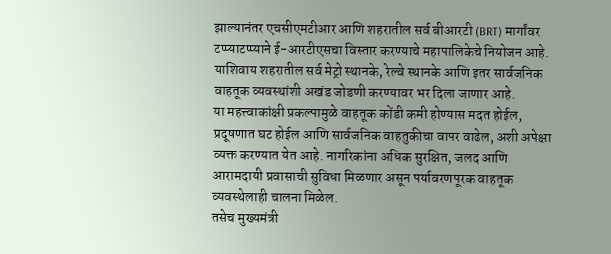झाल्यानंतर एचसीएमटीआर आणि शहरातील सर्व बीआरटी (BRT) मार्गांवर टप्प्याटप्प्याने ई-आरटीएसचा विस्तार करण्याचे महापालिकेचे नियोजन आहे. याशिवाय शहरातील सर्व मेट्रो स्थानके, रेल्वे स्थानके आणि इतर सार्वजनिक वाहतूक व्यवस्थांशी अखंड जोडणी करण्यावर भर दिला जाणार आहे.
या महत्त्वाकांक्षी प्रकल्पामुळे वाहतूक कोंडी कमी होण्यास मदत होईल, प्रदूषणात घट होईल आणि सार्वजनिक वाहतुकीचा वापर वाढेल, अशी अपेक्षा व्यक्त करण्यात येत आहे. नागरिकांना अधिक सुरक्षित, जलद आणि आरामदायी प्रवासाची सुविधा मिळणार असून पर्यावरणपूरक वाहतूक व्यवस्थेलाही चालना मिळेल.
तसेच मुख्यमंत्री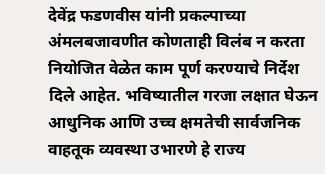देवेंद्र फडणवीस यांनी प्रकल्पाच्या अंमलबजावणीत कोणताही विलंब न करता नियोजित वेळेत काम पूर्ण करण्याचे निर्देश दिले आहेत. भविष्यातील गरजा लक्षात घेऊन आधुनिक आणि उच्च क्षमतेची सार्वजनिक वाहतूक व्यवस्था उभारणे हे राज्य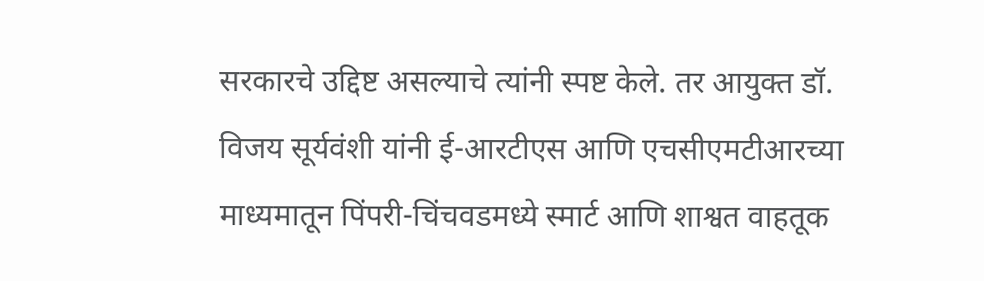सरकारचे उद्दिष्ट असल्याचे त्यांनी स्पष्ट केले. तर आयुक्त डॉ. विजय सूर्यवंशी यांनी ई-आरटीएस आणि एचसीएमटीआरच्या माध्यमातून पिंपरी-चिंचवडमध्ये स्मार्ट आणि शाश्वत वाहतूक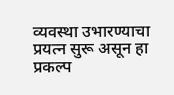व्यवस्था उभारण्याचा प्रयत्न सुरू असून हा प्रकल्प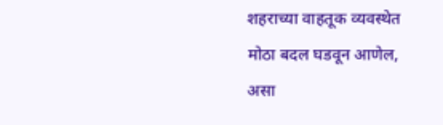शहराच्या वाहतूक व्यवस्थेत मोठा बदल घडवून आणेल, असा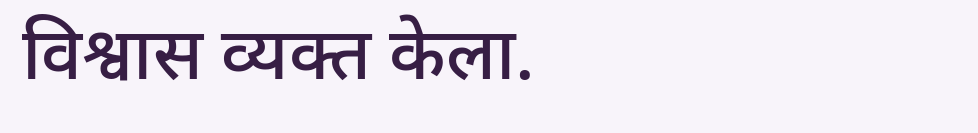विश्वास व्यक्त केला.